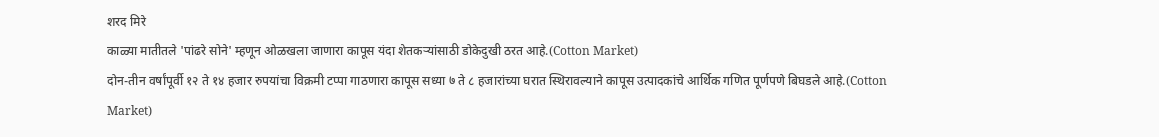शरद मिरे
काळ्या मातीतले 'पांढरे सोने' म्हणून ओळखला जाणारा कापूस यंदा शेतकऱ्यांसाठी डोकेदुखी ठरत आहे.(Cotton Market)
दोन-तीन वर्षांपूर्वी १२ ते १४ हजार रुपयांचा विक्रमी टप्पा गाठणारा कापूस सध्या ७ ते ८ हजारांच्या घरात स्थिरावल्याने कापूस उत्पादकांचे आर्थिक गणित पूर्णपणे बिघडले आहे.(Cotton Market)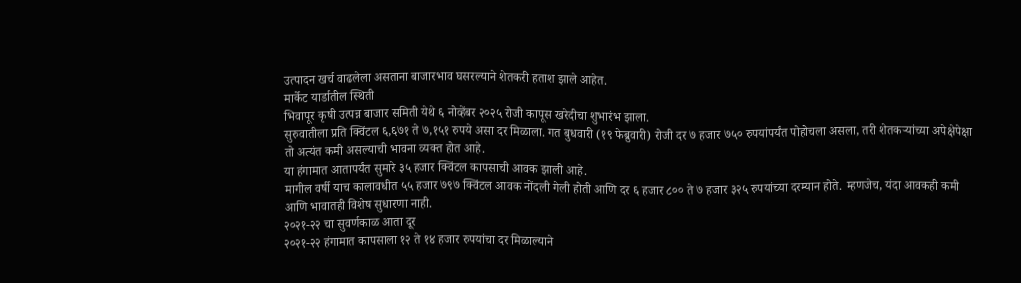उत्पादन खर्च वाढलेला असताना बाजारभाव घसरल्याने शेतकरी हताश झाले आहेत.
मार्केट यार्डातील स्थिती
भिवापूर कृषी उत्पन्न बाजार समिती येथे ६ नोव्हेंबर २०२५ रोजी कापूस खरेदीचा शुभारंभ झाला.
सुरुवातीला प्रति क्विंटल ६,६७१ ते ७,१५१ रुपये असा दर मिळाला. गत बुधवारी (१९ फेब्रुवारी) रोजी दर ७ हजार ७५० रुपयांपर्यंत पोहोचला असला, तरी शेतकऱ्यांच्या अपेक्षेपेक्षा तो अत्यंत कमी असल्याची भावना व्यक्त होत आहे.
या हंगामात आतापर्यंत सुमारे ३५ हजार क्विंटल कापसाची आवक झाली आहे.
मागील वर्षी याच कालावधीत ५५ हजार ७९७ क्विंटल आवक नोंदली गेली होती आणि दर ६ हजार ८०० ते ७ हजार ३२५ रुपयांच्या दरम्यान होते. म्हणजेच, यंदा आवकही कमी आणि भावातही विशेष सुधारणा नाही.
२०२१-२२ चा सुवर्णकाळ आता दूर
२०२१-२२ हंगामात कापसाला १२ ते १४ हजार रुपयांचा दर मिळाल्याने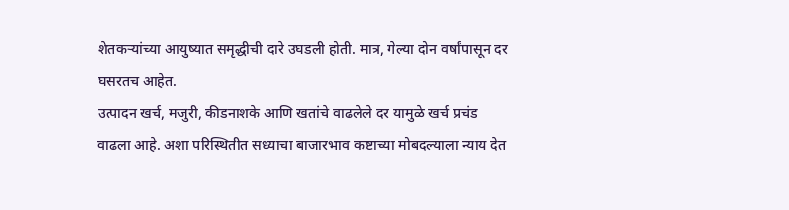शेतकऱ्यांच्या आयुष्यात समृद्धीची दारे उघडली होती. मात्र, गेल्या दोन वर्षांपासून दर घसरतच आहेत.
उत्पादन खर्च, मजुरी, कीडनाशके आणि खतांचे वाढलेले दर यामुळे खर्च प्रचंड वाढला आहे. अशा परिस्थितीत सध्याचा बाजारभाव कष्टाच्या मोबदल्याला न्याय देत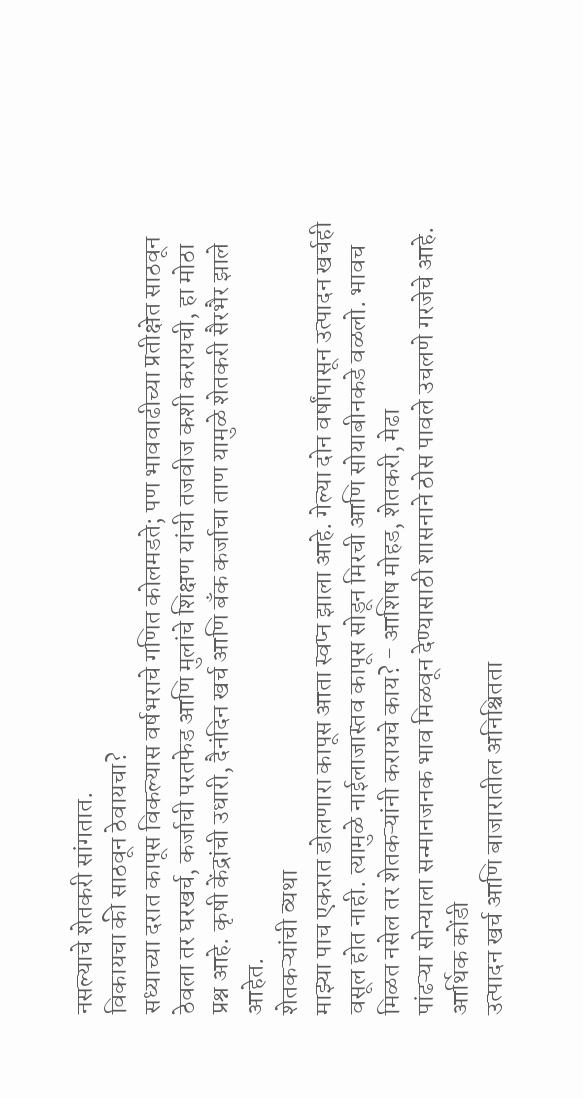नसल्याचे शेतकरी सांगतात.
विकायचा की साठवून ठेवायचा?
सध्याच्या दरात कापूस विकल्यास वर्षभराचे गणित कोलमडते; पण भाववाढीच्या प्रतीक्षेत साठवून ठेवला तर घरखर्च, कर्जाची परतफेड आणि मुलांचे शिक्षण यांची तजवीज कशी करायची, हा मोठा प्रश्न आहे. कृषी केंद्रांची उधारी, दैनंदिन खर्च आणि बँक कर्जाचा ताण यामुळे शेतकरी सैरभैर झाले आहेत.
शेतकऱ्यांची व्यथा
माझ्या पाच एकरात डोलणारा कापूस आता स्वप्न झाला आहे. गेल्या दोन वर्षांपासून उत्पादन खर्चही वसूल होत नाही. त्यामुळे नाईलाजास्तव कापूस सोडून मिरची आणि सोयाबीनकडे वळलो. भावच मिळत नसेल तर शेतकऱ्यांनी करायचे काय? - आशिष मोहड, शेतकरी, मेढा
पांढऱ्या सोन्याला सन्मानजनक भाव मिळवून देण्यासाठी शासनाने ठोस पावले उचलणे गरजेचे आहे.
आर्थिक कोंडी
उत्पादन खर्च आणि बाजारातील अनिश्चितता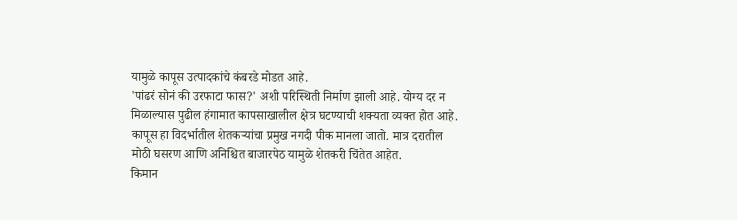यामुळे कापूस उत्पादकांचे कंबरडे मोडत आहे.
'पांढरं सोनं की उरफाटा फास?' अशी परिस्थिती निर्माण झाली आहे. योग्य दर न मिळाल्यास पुढील हंगामात कापसाखालील क्षेत्र घटण्याची शक्यता व्यक्त होत आहे.
कापूस हा विदर्भातील शेतकऱ्यांचा प्रमुख नगदी पीक मानला जातो. मात्र दरातील मोठी घसरण आणि अनिश्चित बाजारपेठ यामुळे शेतकरी चिंतेत आहेत.
किमान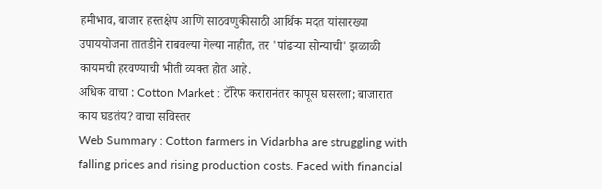हमीभाव, बाजार हस्तक्षेप आणि साठवणुकीसाठी आर्थिक मदत यांसारख्या उपाययोजना तातडीने राबवल्या गेल्या नाहीत, तर 'पांढऱ्या सोन्याची' झळाळी कायमची हरवण्याची भीती व्यक्त होत आहे.
अधिक वाचा : Cotton Market : टॅरिफ करारानंतर कापूस घसरला; बाजारात काय घडतंय? वाचा सविस्तर
Web Summary : Cotton farmers in Vidarbha are struggling with falling prices and rising production costs. Faced with financial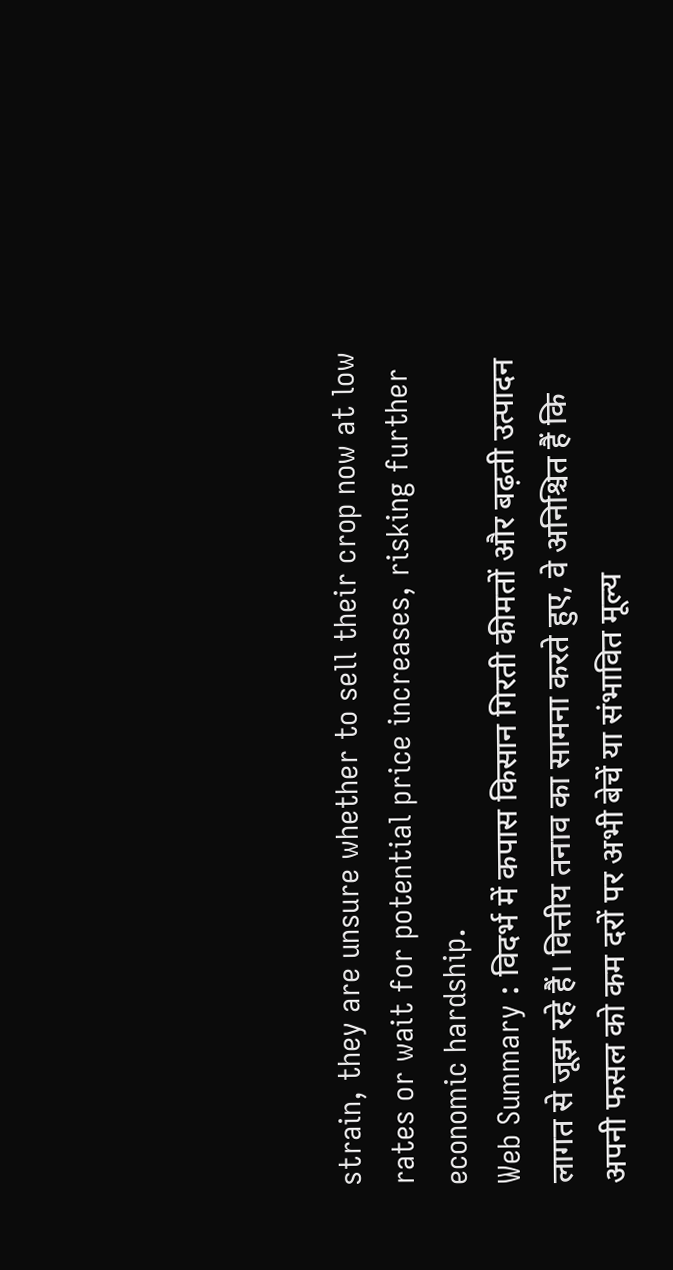strain, they are unsure whether to sell their crop now at low rates or wait for potential price increases, risking further economic hardship.
Web Summary : विदर्भ में कपास किसान गिरती कीमतों और बढ़ती उत्पादन लागत से जूझ रहे हैं। वित्तीय तनाव का सामना करते हुए, वे अनिश्चित हैं कि अपनी फसल को कम दरों पर अभी बेचें या संभावित मूल्य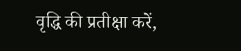वृद्धि की प्रतीक्षा करें,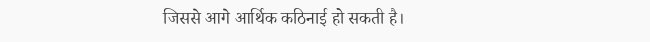जिससे आगे आर्थिक कठिनाई हो सकती है।